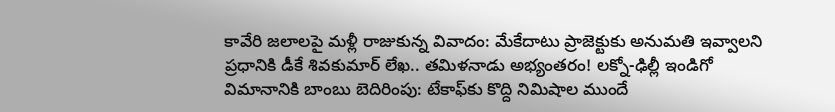కావేరి జలాలపై మళ్లీ రాజుకున్న వివాదం: మేకేదాటు ప్రాజెక్టుకు అనుమతి ఇవ్వాలని ప్రధానికి డీకే శివకుమార్ లేఖ.. తమిళనాడు అభ్యంతరం! లక్నో-ఢిల్లీ ఇండిగో విమానానికి బాంబు బెదిరింపు: టేకాఫ్‌కు కొద్ది నిమిషాల ముందే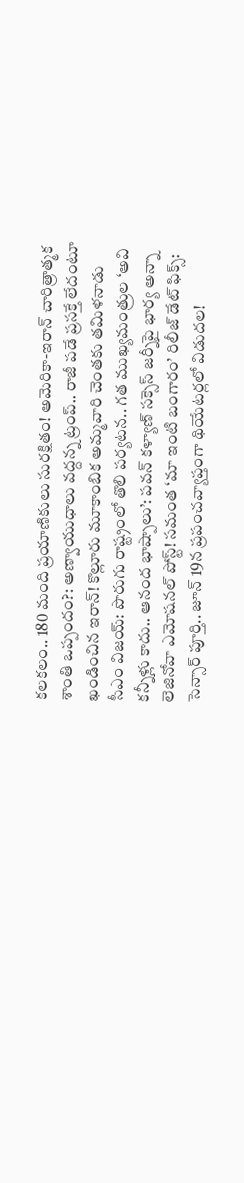కలకలం.. 180 మంది ప్రయాణికులు సురక్షితం! అమెరికా-ఇరాన్ చారిత్రాత్మక శాంతి ఒప్పందం?: అణ్వాయుధాలు వద్దన్న ట్రంప్.. రాజీ పడే ప్రసక్తే లేదంటూ ఖండించిన ఇరాన్! కొల్లూరు మూకాంబిక అమ్మవారి చెంతకు తమిళనాడు సీఎం విజయ్: పొరుగు రాష్ట్రంలో తొలి పర్యటన.. గత ముఖ్యమంత్రుల ‘అవి కన్నీళ్లు కాదు.. ఆనంద భాష్పాలు’: పవన్ కళ్యాణ్ సక్సెస్ జర్నీపై భార్య అన్నా లెజినోవా ఎమోషనల్ పోస్ట్! సమంత ‘మా ఇంటి బంగారం’ రిలీజ్ డేట్ ఫిక్స్: సెన్సార్ పూర్తి.. జూన్ 19న ప్రపంచవ్యాప్తంగా థియేటర్లలో విడుదల!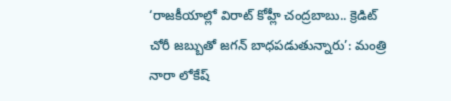‘రాజకీయాల్లో విరాట్ కోహ్లీ చంద్రబాబు.. క్రెడిట్ చోరీ జబ్బుతో జగన్ బాధపడుతున్నారు’: మంత్రి నారా లోకేష్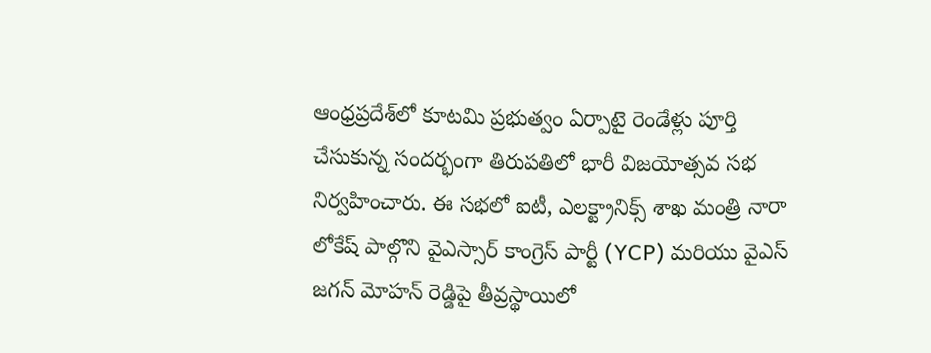ఆంధ్రప్రదేశ్‌లో కూటమి ప్రభుత్వం ఏర్పాటై రెండేళ్లు పూర్తి చేసుకున్న సందర్భంగా తిరుపతిలో భారీ విజయోత్సవ సభ నిర్వహించారు. ఈ సభలో ఐటీ, ఎలక్ట్రానిక్స్ శాఖ మంత్రి నారా లోకేష్ పాల్గొని వైఎస్సార్ కాంగ్రెస్ పార్టీ (YCP) మరియు వైఎస్ జగన్ మోహన్ రెడ్డిపై తీవ్రస్థాయిలో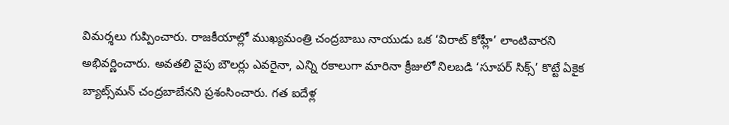విమర్శలు గుప్పించారు. రాజకీయాల్లో ముఖ్యమంత్రి చంద్రబాబు నాయుడు ఒక ‘విరాట్ కోహ్లీ’ లాంటివారని అభివర్ణించారు. అవతలి వైపు బౌలర్లు ఎవరైనా, ఎన్ని రకాలుగా మారినా క్రీజులో నిలబడి ‘సూపర్ సిక్స్’ కొట్టే ఏకైక బ్యాట్స్‌మన్ చంద్రబాబేనని ప్రశంసించారు. గత ఐదేళ్ల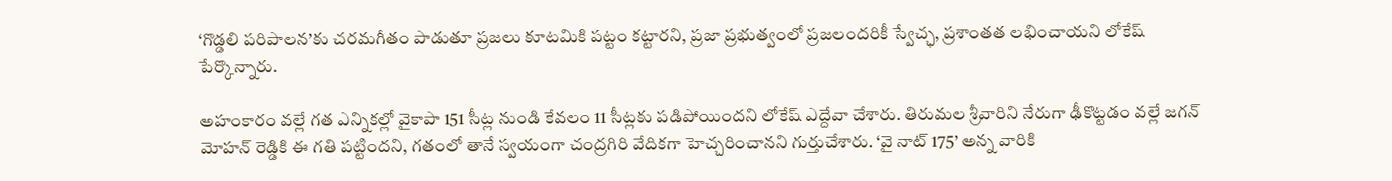‘గొడ్డలి పరిపాలన’కు చరమగీతం పాడుతూ ప్రజలు కూటమికి పట్టం కట్టారని, ప్రజా ప్రభుత్వంలో ప్రజలందరికీ స్వేచ్ఛ, ప్రశాంతత లభించాయని లోకేష్ పేర్కొన్నారు.

అహంకారం వల్లే గత ఎన్నికల్లో వైకాపా 151 సీట్ల నుండి కేవలం 11 సీట్లకు పడిపోయిందని లోకేష్ ఎద్దేవా చేశారు. తిరుమల శ్రీవారిని నేరుగా ఢీకొట్టడం వల్లే జగన్ మోహన్ రెడ్డికి ఈ గతి పట్టిందని, గతంలో తానే స్వయంగా చంద్రగిరి వేదికగా హెచ్చరించానని గుర్తుచేశారు. ‘వై నాట్ 175’ అన్న వారికి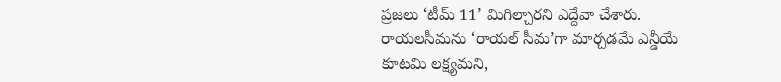ప్రజలు ‘టీమ్ 11’ మిగిల్చారని ఎద్దేవా చేశారు. రాయలసీమను ‘రాయల్ సీమ’గా మార్చడమే ఎన్డీయే కూటమి లక్ష్యమని,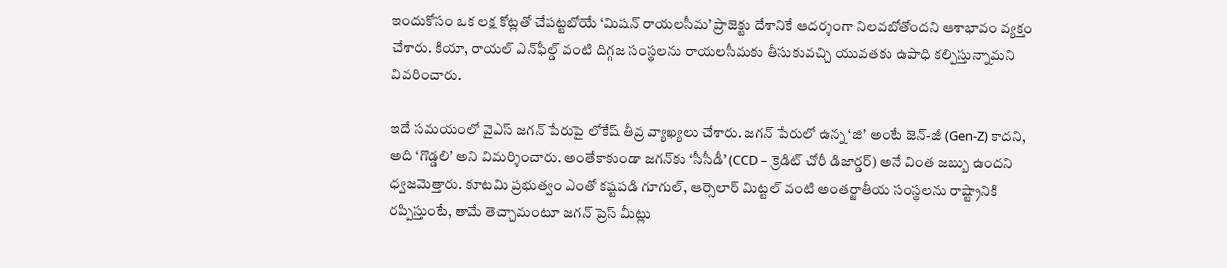ఇందుకోసం ఒక లక్ష కోట్లతో చేపట్టబోయే ‘మిషన్ రాయలసీమ’ ప్రాజెక్టు దేశానికే ఆదర్శంగా నిలవబోతోందని ఆశాభావం వ్యక్తం చేశారు. కియా, రాయల్ ఎన్‌ఫీల్డ్ వంటి దిగ్గజ సంస్థలను రాయలసీమకు తీసుకువచ్చి యువతకు ఉపాధి కల్పిస్తున్నామని వివరించారు.

ఇదే సమయంలో వైఎస్ జగన్ పేరుపై లోకేష్ తీవ్ర వ్యాఖ్యలు చేశారు. జగన్ పేరులో ఉన్న ‘జి’ అంటే జెన్-జీ (Gen-Z) కాదని, అది ‘గొడ్డలి’ అని విమర్శించారు. అంతేకాకుండా జగన్‌కు ‘సీసీడీ’ (CCD – క్రెడిట్ చోరీ డిజార్డర్) అనే వింత జబ్బు ఉందని ధ్వజమెత్తారు. కూటమి ప్రభుత్వం ఎంతో కష్టపడి గూగుల్, ఆర్సెలార్ మిట్టల్ వంటి అంతర్జాతీయ సంస్థలను రాష్ట్రానికి రప్పిస్తుంటే, తామే తెచ్చామంటూ జగన్ ప్రెస్ మీట్లు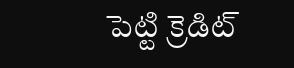పెట్టి క్రెడిట్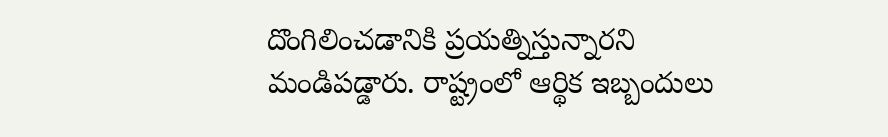దొంగిలించడానికి ప్రయత్నిస్తున్నారని మండిపడ్డారు. రాష్ట్రంలో ఆర్థిక ఇబ్బందులు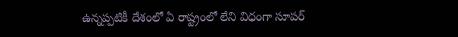ఉన్నప్పటికీ దేశంలో ఏ రాష్ట్రంలో లేని విధంగా సూపర్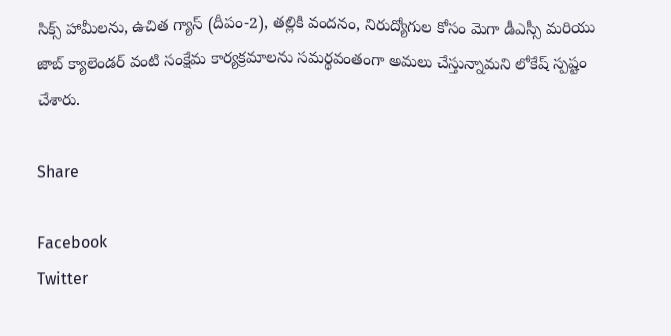సిక్స్ హామీలను, ఉచిత గ్యాస్ (దీపం-2), తల్లికి వందనం, నిరుద్యోగుల కోసం మెగా డీఎస్సీ మరియు జాబ్ క్యాలెండర్ వంటి సంక్షేమ కార్యక్రమాలను సమర్థవంతంగా అమలు చేస్తున్నామని లోకేష్ స్పష్టం చేశారు.

Share

Facebook
Twitter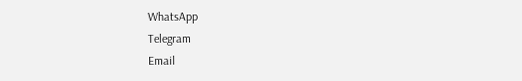WhatsApp
Telegram
Email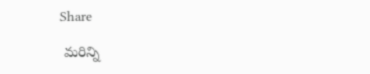Share

 మరిన్ని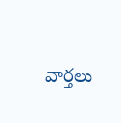వార్తలు